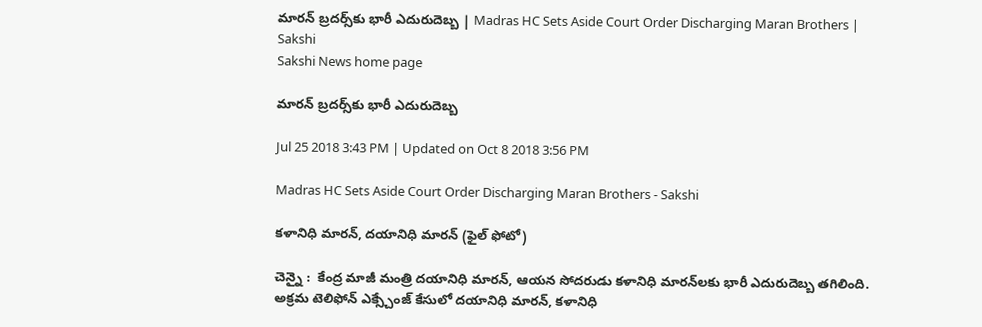మారన్‌ బ్రదర్స్‌కు భారీ ఎదురుదెబ్బ | Madras HC Sets Aside Court Order Discharging Maran Brothers | Sakshi
Sakshi News home page

మారన్‌ బ్రదర్స్‌కు భారీ ఎదురుదెబ్బ

Jul 25 2018 3:43 PM | Updated on Oct 8 2018 3:56 PM

Madras HC Sets Aside Court Order Discharging Maran Brothers - Sakshi

కళానిధి మారన్‌, దయానిధి మారన్‌ (ఫైల్‌ ఫోటో)

చెన్నై :  కేంద్ర మాజీ మంత్రి దయానిధి మారన్‌, ఆయన సోదరుడు కళానిధి మారన్‌లకు భారీ ఎదురుదెబ్బ తగిలింది. అక్రమ టెలిఫోన్‌ ఎక్స్చేంజ్‌ కేసులో దయానిధి మారన్‌, కళానిధి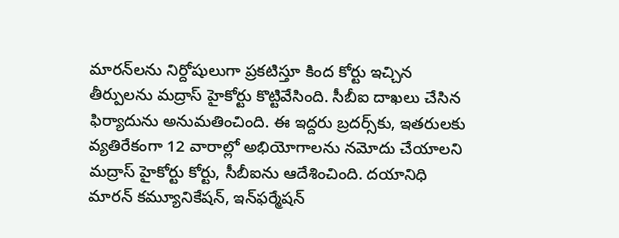మారన్‌లను నిర్దోషులుగా ప్రకటిస్తూ కింద కోర్టు ఇచ్చిన తీర్పులను మద్రాస్‌ హైకోర్టు కొట్టివేసింది. సీబీఐ దాఖలు చేసిన ఫిర్యాదును అనుమతించింది. ఈ ఇద్దరు బ్రదర్స్‌కు, ఇతరులకు వ్యతిరేకంగా 12 వారాల్లో అభియోగాలను నమోదు చేయాలని మద్రాస్‌ హైకోర్టు కోర్టు, సీబీఐను ఆదేశించింది. దయానిధి మారన్‌ కమ్యూనికేషన్‌, ఇన్‌ఫర్మేషన్‌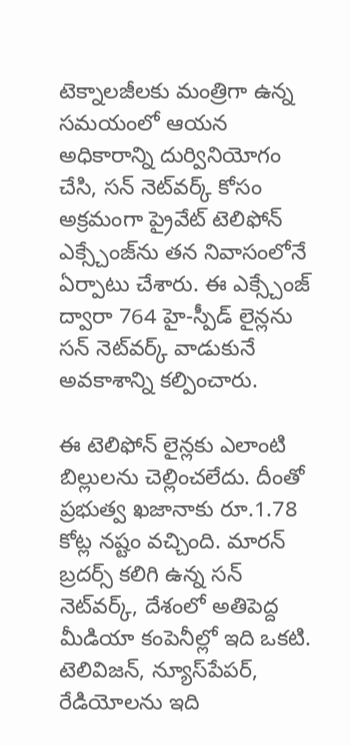టెక్నాలజీలకు మంత్రిగా ఉన్న సమయంలో ఆయన అధికారాన్ని దుర్వినియోగం చేసి, సన్‌ నెట్‌వర్క్‌ కోసం అక్రమంగా ప్రైవేట్‌ టెలిఫోన్‌ ఎక్స్చేంజ్‌ను తన నివాసంలోనే ఏర్పాటు చేశారు. ఈ ఎక్స్చేంజ్‌ ద్వారా 764 హై-స్పీడ్‌ లైన్లను సన్‌ నెట్‌వర్క్‌ వాడుకునే అవకాశాన్ని కల్పించారు.

ఈ టెలిఫోన్‌ లైన్లకు ఎలాంటి బిల్లులను చెల్లించలేదు. దీంతో ప్రభుత్వ ఖజానాకు రూ.1.78 కోట్ల నష్టం వచ్చింది. మారన్‌ బ్రదర్స్‌ కలిగి ఉన్న సన్‌ నెట్‌వర్క్‌, దేశంలో అతిపెద్ద మీడియా కంపెనీల్లో ఇది ఒకటి. టెలివిజన్‌, న్యూస్‌పేపర్‌, రేడియోలను ఇది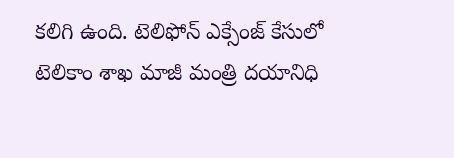కలిగి ఉంది. టెలిఫోన్‌ ఎక్సేంజ్‌ కేసులో టెలికాం శాఖ మాజీ మంత్రి దయానిధి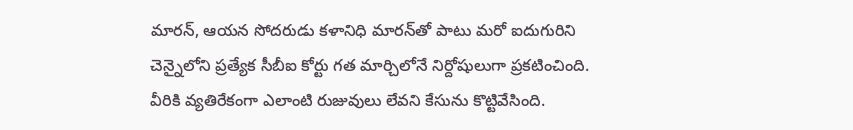మారన్‌, ఆయన సోదరుడు కళానిధి మారన్‌తో పాటు మరో ఐదుగురిని చెన్నైలోని ప్రత్యేక సీబీఐ కోర్టు గత మార్చిలోనే నిర్దోషులుగా ప్రకటించింది. వీరికి వ్యతిరేకంగా ఎలాంటి రుజువులు లేవని కేసును కొట్టివేసింది.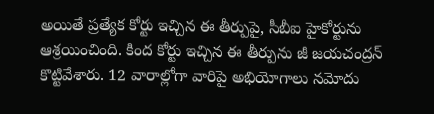అయితే ప్రత్యేక కోర్టు ఇచ్చిన ఈ తీర్పుపై, సీబీఐ హైకోర్టును ఆశ్రయించింది. కింద కోర్టు ఇచ్చిన ఈ తీర్పును జీ జయచంద్రన్‌ కొట్టివేశారు. 12 వారాల్లోగా వారిపై అభియోగాలు నమోదు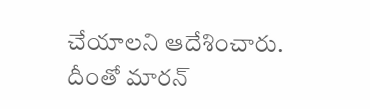చేయాలని ఆదేశించారు. దీంతో మారన్‌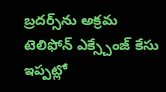బ్రదర్స్‌ను అక్రమ టెలిఫోన్‌ ఎక్స్చేంజ్‌ కేసు ఇప్పట్లో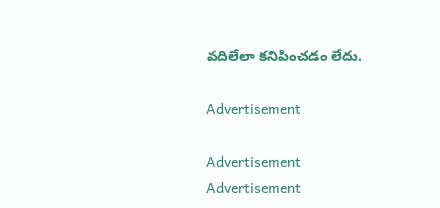వదిలేలా కనిపించడం లేదు.

Advertisement

Advertisement
Advertisement